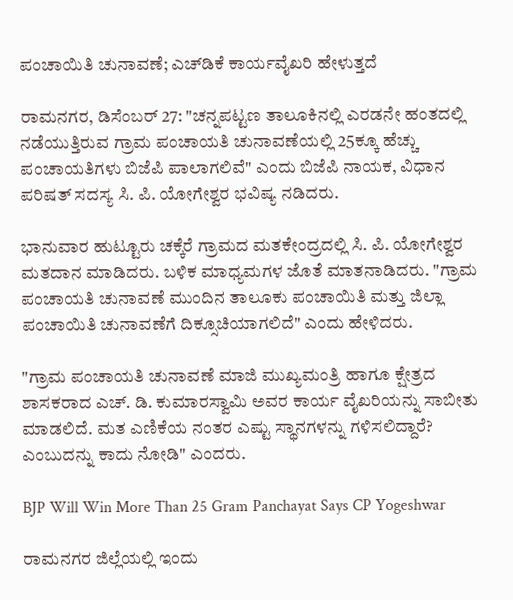ಪಂಚಾಯಿತಿ ಚುನಾವಣೆ; ಎಚ್‌ಡಿಕೆ ಕಾರ್ಯವೈಖರಿ ಹೇಳುತ್ತದೆ

ರಾಮನಗರ, ಡಿಸೆಂಬರ್ 27: "ಚನ್ನಪಟ್ಟಣ ತಾಲೂಕಿನಲ್ಲಿ ಎರಡನೇ ಹಂತದಲ್ಲಿ ನಡೆಯುತ್ತಿರುವ ಗ್ರಾಮ ಪಂಚಾಯತಿ ಚುನಾವಣೆಯಲ್ಲಿ 25ಕ್ಕೂ ಹೆಚ್ಚು ಪಂಚಾಯತಿಗಳು ಬಿಜೆಪಿ ಪಾಲಾಗಲಿವೆ" ಎಂದು ಬಿಜೆಪಿ ನಾಯಕ, ವಿಧಾನ ಪರಿಷತ್ ಸದಸ್ಯ ಸಿ. ಪಿ. ಯೋಗೇಶ್ವರ ಭವಿಷ್ಯ ನಡಿದರು.

ಭಾನುವಾರ ಹುಟ್ಟೂರು ಚಕ್ಕೆರೆ ಗ್ರಾಮದ ಮತಕೇಂದ್ರದಲ್ಲಿ ಸಿ. ಪಿ. ಯೋಗೇಶ್ವರ ಮತದಾನ ಮಾಡಿದರು. ಬಳಿಕ ಮಾಧ್ಯಮಗಳ ಜೊತೆ ಮಾತನಾಡಿದರು. "ಗ್ರಾಮ ಪಂಚಾಯತಿ ಚುನಾವಣೆ ಮುಂದಿನ ತಾಲೂಕು ಪಂಚಾಯಿತಿ ಮತ್ತು ಜಿಲ್ಲಾ ಪಂಚಾಯಿತಿ ಚುನಾವಣೆಗೆ ದಿಕ್ಸೂಚಿಯಾಗಲಿದೆ" ಎಂದು ಹೇಳಿದರು.

"ಗ್ರಾಮ ಪಂಚಾಯತಿ ಚುನಾವಣೆ ಮಾಜಿ ಮುಖ್ಯಮಂತ್ರಿ ಹಾಗೂ ಕ್ಷೇತ್ರದ ಶಾಸಕರಾದ ಎಚ್. ಡಿ. ಕುಮಾರಸ್ವಾಮಿ ಅವರ ಕಾರ್ಯ ವೈಖರಿಯನ್ನು ಸಾಬೀತು ಮಾಡಲಿದೆ. ಮತ ಎಣಿಕೆಯ ನಂತರ ಎಷ್ಟು ಸ್ಥಾನಗಳನ್ನು ಗಳಿಸಲಿದ್ದಾರೆ? ಎಂಬುದನ್ನು ಕಾದು ನೋಡಿ" ಎಂದರು.

BJP Will Win More Than 25 Gram Panchayat Says CP Yogeshwar

ರಾಮನಗರ ಜಿಲ್ಲೆಯಲ್ಲಿ ಇಂದು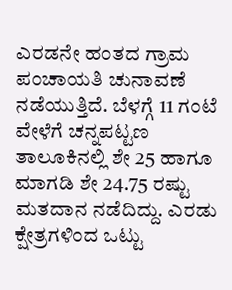ಎರಡನೇ ಹಂತದ ಗ್ರಾಮ ಪಂಚಾಯತಿ ಚುನಾವಣೆ ನಡೆಯುತ್ತಿದೆ. ಬೆಳಗ್ಗೆ 11 ಗಂಟೆ ವೇಳೆಗೆ ಚನ್ನಪಟ್ಟಣ ತಾಲೂಕಿನಲ್ಲಿ ಶೇ 25 ಹಾಗೂ ಮಾಗಡಿ ಶೇ 24.75 ರಷ್ಟು ಮತದಾನ ನಡೆದಿದ್ದು. ಎರಡು ಕ್ಷೇತ್ರಗಳಿಂದ ಒಟ್ಟು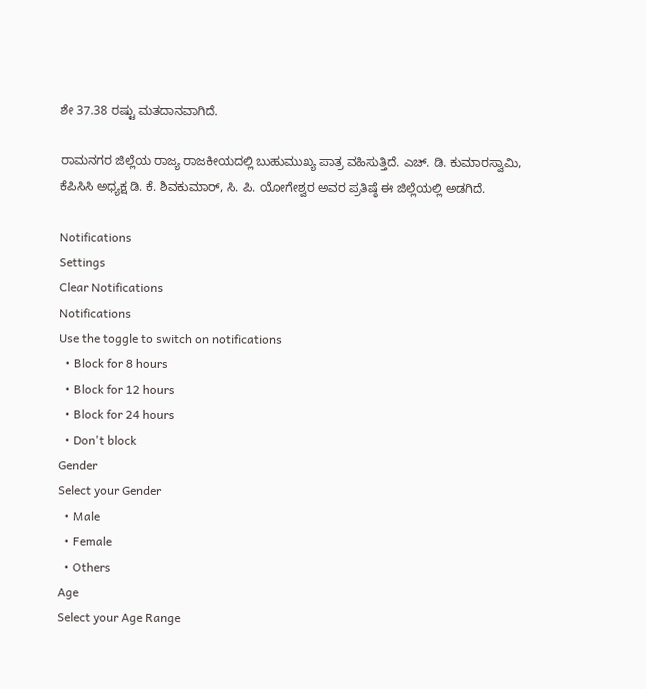ಶೇ 37.38 ರಷ್ಟು ಮತದಾನವಾಗಿದೆ.

ರಾಮನಗರ ಜಿಲ್ಲೆಯ ರಾಜ್ಯ ರಾಜಕೀಯದಲ್ಲಿ ಬುಹುಮುಖ್ಯ ಪಾತ್ರ ವಹಿಸುತ್ತಿದೆ. ಎಚ್. ಡಿ. ಕುಮಾರಸ್ವಾಮಿ, ಕೆಪಿಸಿಸಿ ಅಧ್ಯಕ್ಷ ಡಿ. ಕೆ. ಶಿವಕುಮಾರ್, ಸಿ. ಪಿ. ಯೋಗೇಶ್ವರ ಅವರ ಪ್ರತಿಷ್ಠೆ ಈ ಜಿಲ್ಲೆಯಲ್ಲಿ ಅಡಗಿದೆ.

Notifications
Settings
Clear Notifications
Notifications
Use the toggle to switch on notifications
  • Block for 8 hours
  • Block for 12 hours
  • Block for 24 hours
  • Don't block
Gender
Select your Gender
  • Male
  • Female
  • Others
Age
Select your Age Range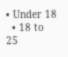• Under 18
  • 18 to 25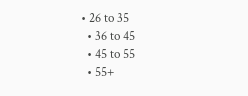• 26 to 35
  • 36 to 45
  • 45 to 55
  • 55+